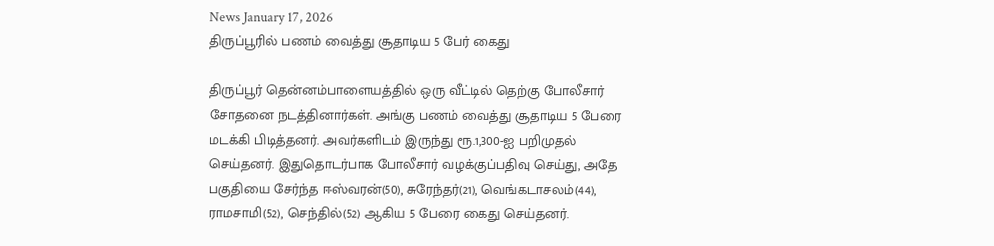News January 17, 2026
திருப்பூரில் பணம் வைத்து சூதாடிய 5 பேர் கைது

திருப்பூர் தென்னம்பாளையத்தில் ஒரு வீட்டில் தெற்கு போலீசார் சோதனை நடத்தினார்கள். அங்கு பணம் வைத்து சூதாடிய 5 பேரை மடக்கி பிடித்தனர். அவர்களிடம் இருந்து ரூ.1,300-ஐ பறிமுதல் செய்தனர். இதுதொடர்பாக போலீசார் வழக்குப்பதிவு செய்து, அதே பகுதியை சேர்ந்த ஈஸ்வரன்(50), சுரேந்தர்(21), வெங்கடாசலம்(44), ராமசாமி(52), செந்தில்(52) ஆகிய 5 பேரை கைது செய்தனர்.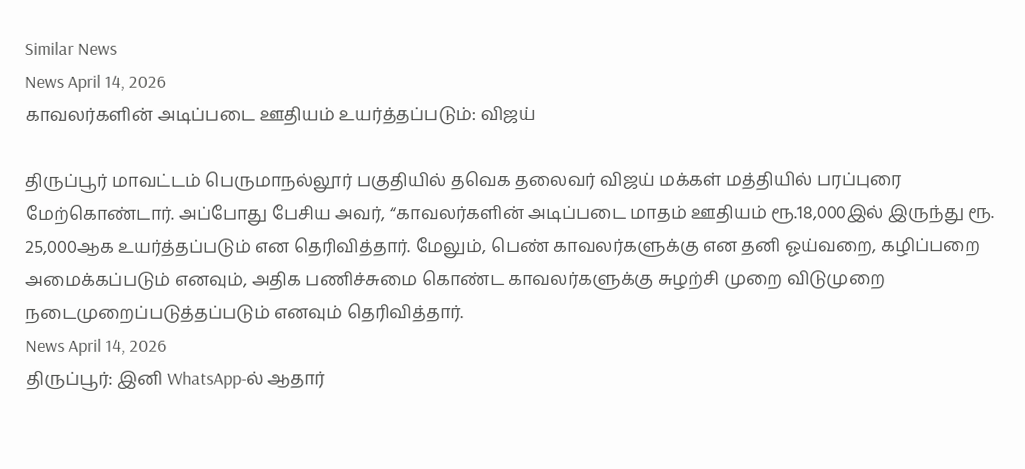Similar News
News April 14, 2026
காவலர்களின் அடிப்படை ஊதியம் உயர்த்தப்படும்: விஜய்

திருப்பூர் மாவட்டம் பெருமாநல்லூர் பகுதியில் தவெக தலைவர் விஜய் மக்கள் மத்தியில் பரப்புரை மேற்கொண்டார். அப்போது பேசிய அவர், “காவலர்களின் அடிப்படை மாதம் ஊதியம் ரூ.18,000இல் இருந்து ரூ. 25,000ஆக உயர்த்தப்படும் என தெரிவித்தார். மேலும், பெண் காவலர்களுக்கு என தனி ஓய்வறை, கழிப்பறை அமைக்கப்படும் எனவும், அதிக பணிச்சுமை கொண்ட காவலர்களுக்கு சுழற்சி முறை விடுமுறை நடைமுறைப்படுத்தப்படும் எனவும் தெரிவித்தார்.
News April 14, 2026
திருப்பூர்: இனி WhatsApp-ல் ஆதார்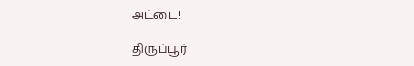அட்டை!

திருப்பூர்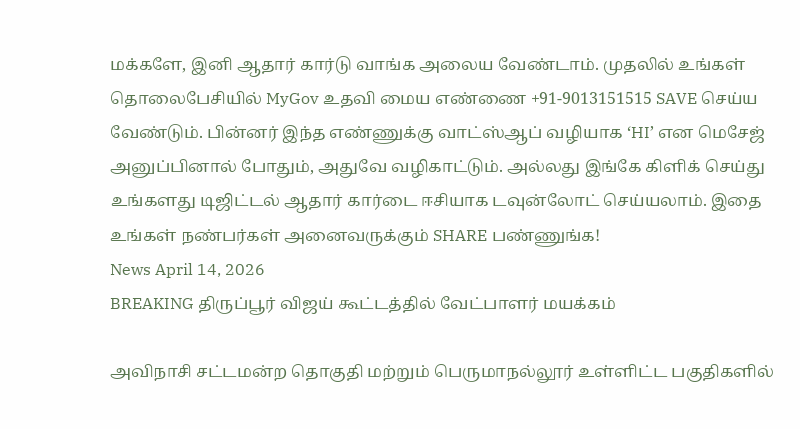மக்களே, இனி ஆதார் கார்டு வாங்க அலைய வேண்டாம். முதலில் உங்கள் தொலைபேசியில் MyGov உதவி மைய எண்ணை +91-9013151515 SAVE செய்ய வேண்டும். பின்னர் இந்த எண்ணுக்கு வாட்ஸ்ஆப் வழியாக ‘HI’ என மெசேஜ் அனுப்பினால் போதும், அதுவே வழிகாட்டும். அல்லது இங்கே கிளிக் செய்து உங்களது டிஜிட்டல் ஆதார் கார்டை ஈசியாக டவுன்லோட் செய்யலாம். இதை உங்கள் நண்பர்கள் அனைவருக்கும் SHARE பண்ணுங்க!
News April 14, 2026
BREAKING திருப்பூர் விஜய் கூட்டத்தில் வேட்பாளர் மயக்கம்

அவிநாசி சட்டமன்ற தொகுதி மற்றும் பெருமாநல்லூர் உள்ளிட்ட பகுதிகளில்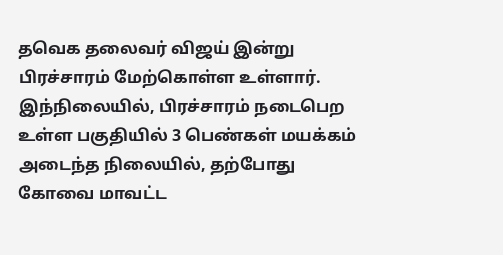தவெக தலைவர் விஜய் இன்று பிரச்சாரம் மேற்கொள்ள உள்ளார். இந்நிலையில், பிரச்சாரம் நடைபெற உள்ள பகுதியில் 3 பெண்கள் மயக்கம் அடைந்த நிலையில், தற்போது கோவை மாவட்ட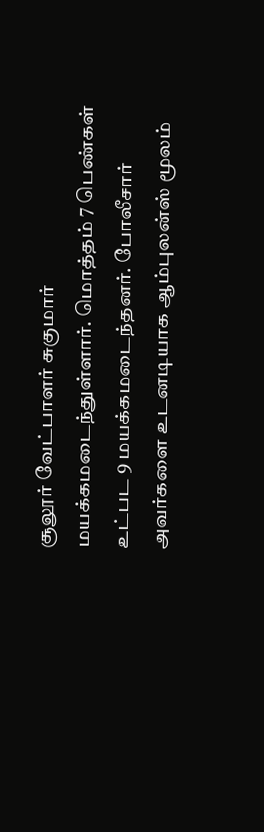சூலூர் வேட்பாளர் சுகுமார் மயக்கமடைந்துள்ளார். மொத்தம் 7 பெண்கள் உட்பட 9 மயக்கமடைந்தனர். போலீசார் அவர்களை உடனடியாக ஆம்புலன்ஸ் மூலம்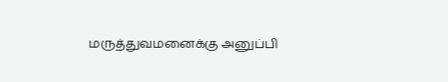மருத்துவமனைக்கு அனுப்பி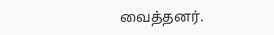வைத்தனர்.